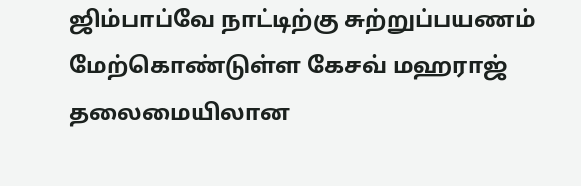ஜிம்பாப்வே நாட்டிற்கு சுற்றுப்பயணம் மேற்கொண்டுள்ள கேசவ் மஹராஜ் தலைமையிலான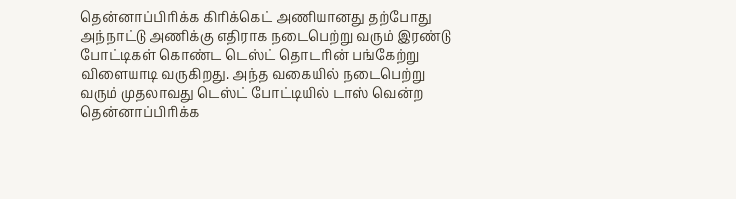தென்னாப்பிரிக்க கிரிக்கெட் அணியானது தற்போது அந்நாட்டு அணிக்கு எதிராக நடைபெற்று வரும் இரண்டு போட்டிகள் கொண்ட டெஸ்ட் தொடரின் பங்கேற்று விளையாடி வருகிறது. அந்த வகையில் நடைபெற்று வரும் முதலாவது டெஸ்ட் போட்டியில் டாஸ் வென்ற தென்னாப்பிரிக்க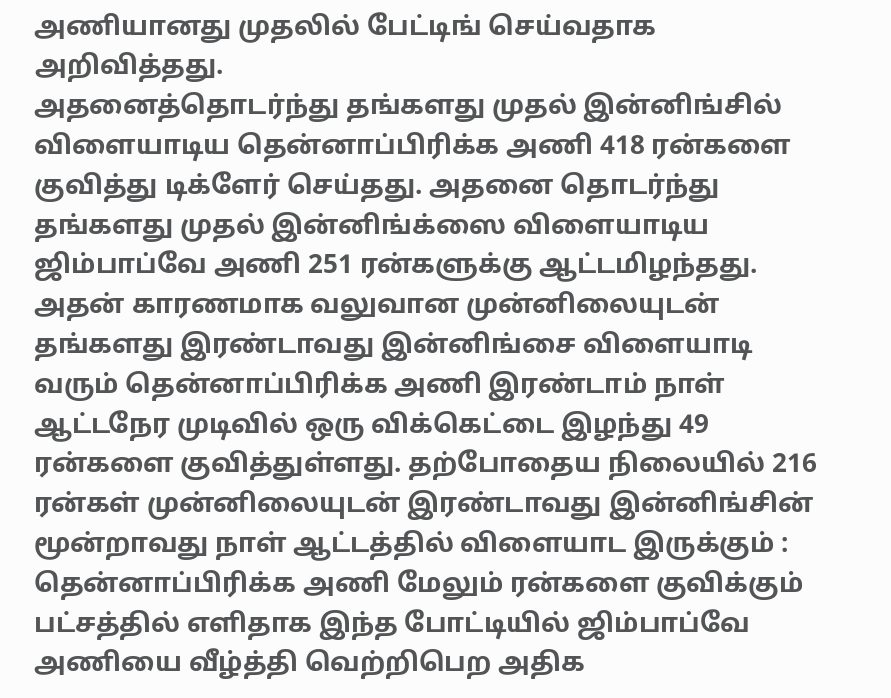அணியானது முதலில் பேட்டிங் செய்வதாக அறிவித்தது.
அதனைத்தொடர்ந்து தங்களது முதல் இன்னிங்சில் விளையாடிய தென்னாப்பிரிக்க அணி 418 ரன்களை குவித்து டிக்ளேர் செய்தது. அதனை தொடர்ந்து தங்களது முதல் இன்னிங்க்ஸை விளையாடிய ஜிம்பாப்வே அணி 251 ரன்களுக்கு ஆட்டமிழந்தது.
அதன் காரணமாக வலுவான முன்னிலையுடன் தங்களது இரண்டாவது இன்னிங்சை விளையாடி வரும் தென்னாப்பிரிக்க அணி இரண்டாம் நாள் ஆட்டநேர முடிவில் ஒரு விக்கெட்டை இழந்து 49 ரன்களை குவித்துள்ளது. தற்போதைய நிலையில் 216 ரன்கள் முன்னிலையுடன் இரண்டாவது இன்னிங்சின் மூன்றாவது நாள் ஆட்டத்தில் விளையாட இருக்கும் :
தென்னாப்பிரிக்க அணி மேலும் ரன்களை குவிக்கும் பட்சத்தில் எளிதாக இந்த போட்டியில் ஜிம்பாப்வே அணியை வீழ்த்தி வெற்றிபெற அதிக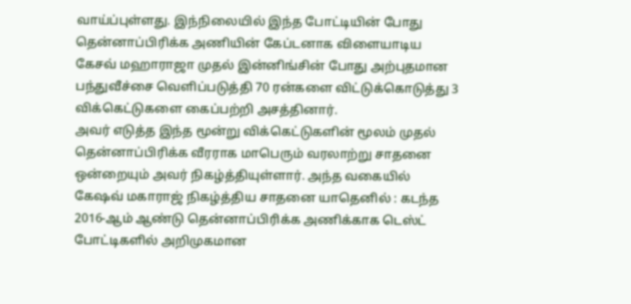வாய்ப்புள்ளது. இந்நிலையில் இந்த போட்டியின் போது தென்னாப்பிரிக்க அணியின் கேப்டனாக விளையாடிய கேசவ் மஹாராஜா முதல் இன்னிங்சின் போது அற்புதமான பந்துவீச்சை வெளிப்படுத்தி 70 ரன்களை விட்டுக்கொடுத்து 3 விக்கெட்டுகளை கைப்பற்றி அசத்தினார்.
அவர் எடுத்த இந்த மூன்று விக்கெட்டுகளின் மூலம் முதல் தென்னாப்பிரிக்க வீரராக மாபெரும் வரலாற்று சாதனை ஒன்றையும் அவர் நிகழ்த்தியுள்ளார். அந்த வகையில் கேஷவ் மகாராஜ் நிகழ்த்திய சாதனை யாதெனில் : கடந்த 2016-ஆம் ஆண்டு தென்னாப்பிரிக்க அணிக்காக டெஸ்ட் போட்டிகளில் அறிமுகமான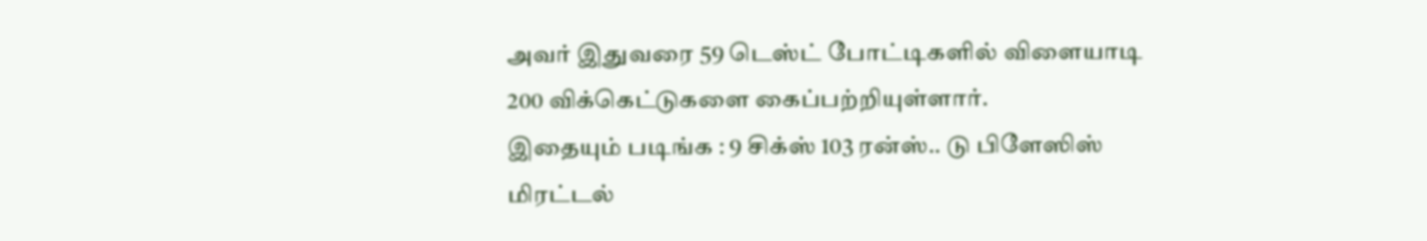அவர் இதுவரை 59 டெஸ்ட் போட்டிகளில் விளையாடி 200 விக்கெட்டுகளை கைப்பற்றியுள்ளார்.
இதையும் படிங்க : 9 சிக்ஸ் 103 ரன்ஸ்.. டு பிளேஸிஸ் மிரட்டல்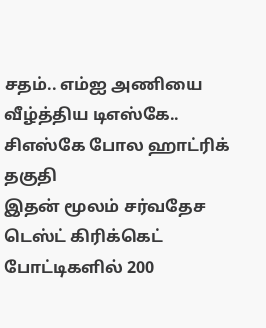சதம்.. எம்ஐ அணியை வீழ்த்திய டிஎஸ்கே.. சிஎஸ்கே போல ஹாட்ரிக் தகுதி
இதன் மூலம் சர்வதேச டெஸ்ட் கிரிக்கெட் போட்டிகளில் 200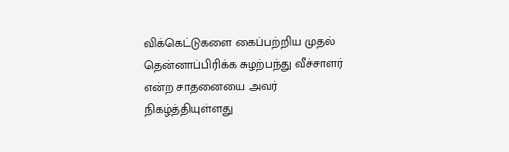விக்கெட்டுகளை கைப்பற்றிய முதல் தென்னாப்பிரிக்க சுழற்பந்து வீச்சாளர் என்ற சாதனையை அவர் நிகழ்த்தியுள்ளது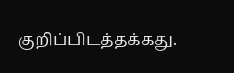குறிப்பிடத்தக்கது.